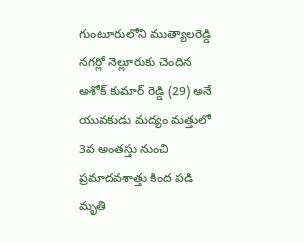గుంటూరులోని ముత్యాలరెడ్డి నగర్లో నెల్లూరుకు చెందిన అశోక్ కుమార్ రెడ్డి (29) అనే యువకుడు మద్యం మత్తులో 3వ అంతస్తు నుంచి ప్రమాదవశాత్తు కింద పడి మృతి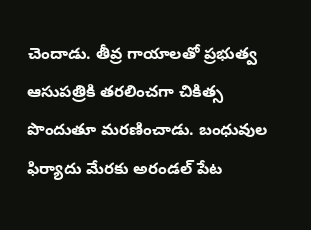చెందాడు. తీవ్ర గాయాలతో ప్రభుత్వ ఆసుపత్రికి తరలించగా చికిత్స పొందుతూ మరణించాడు. బంధువుల ఫిర్యాదు మేరకు అరండల్ పేట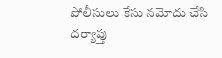పోలీసులు కేసు నమోదు చేసి దర్యాప్తు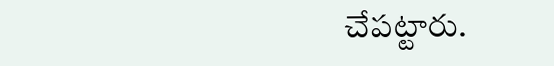చేపట్టారు.